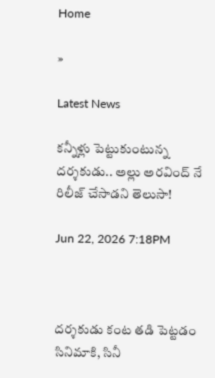Home

»

Latest News

కన్నీళ్లు పెట్టుకుంటున్న దర్శకుడు.. అల్లు అరవింద్ నే రిలీజ్ చేసాడని తెలుసా!

Jun 22, 2026 7:18PM



దర్శకుడు కంట తడి పెట్టడం సినిమాకి, సినీ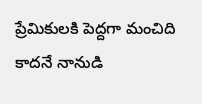ప్రేమికులకి పెద్దగా మంచిది కాదనే నానుడి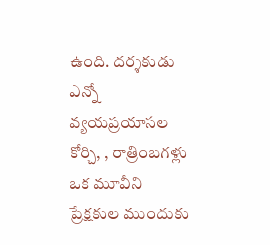ఉంది. దర్శకుడు ఎన్నో వ్యయప్రయాసల కోర్చి, , రాత్రింబగళ్లు ఒక మూవీని ప్రేక్షకుల ముందుకు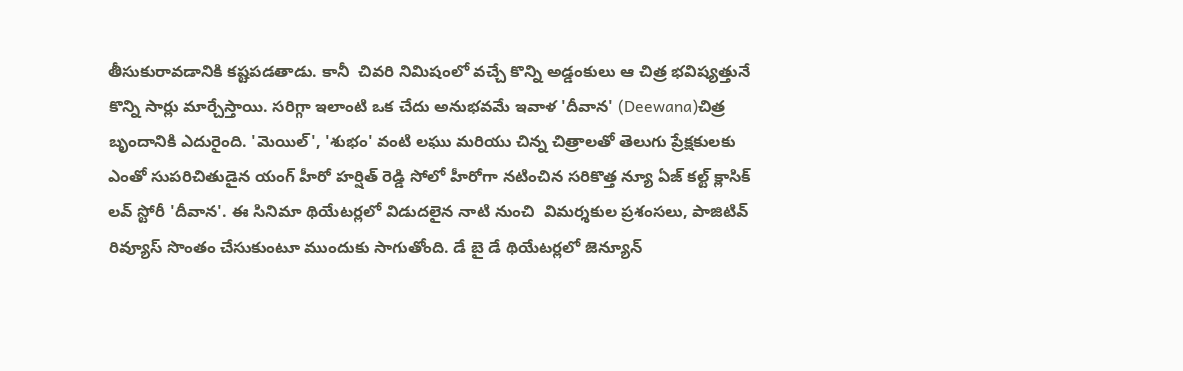తీసుకురావడానికి కష్టపడతాడు. కానీ  చివరి నిమిషంలో వచ్చే కొన్ని అడ్డంకులు ఆ చిత్ర భవిష్యత్తునే కొన్ని సార్లు మార్చేస్తాయి. సరిగ్గా ఇలాంటి ఒక చేదు అనుభవమే ఇవాళ 'దీవాన' (Deewana)చిత్ర బృందానికి ఎదురైంది. 'మెయిల్', 'శుభం' వంటి లఘు మరియు చిన్న చిత్రాలతో తెలుగు ప్రేక్షకులకు ఎంతో సుపరిచితుడైన యంగ్ హీరో హర్షిత్ రెడ్డి సోలో హీరోగా నటించిన సరికొత్త న్యూ ఏజ్ కల్ట్ క్లాసిక్ లవ్ స్టోరీ 'దీవాన'. ఈ సినిమా థియేటర్లలో విడుదలైన నాటి నుంచి  విమర్శకుల ప్రశంసలు, పాజిటివ్ రివ్యూస్ సొంతం చేసుకుంటూ ముందుకు సాగుతోంది. డే బై డే థియేటర్లలో జెన్యూన్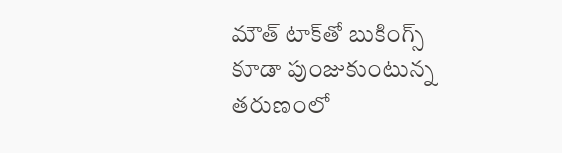మౌత్ టాక్‌తో బుకింగ్స్ కూడా పుంజుకుంటున్న తరుణంలో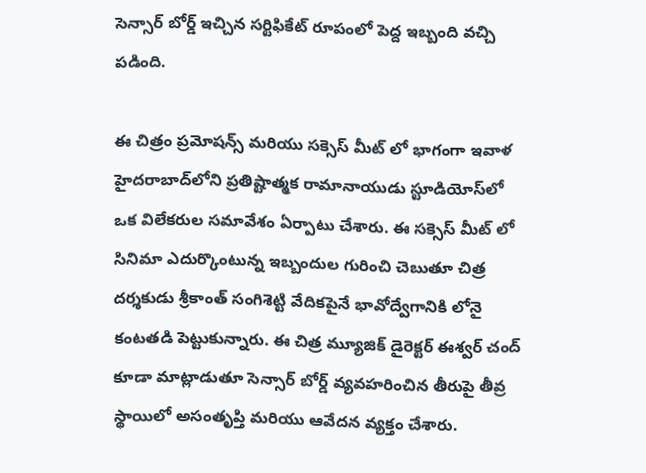సెన్సార్ బోర్డ్ ఇచ్చిన సర్టిఫికేట్ రూపంలో పెద్ద ఇబ్బంది వచ్చి పడింది.

ఈ చిత్రం ప్రమోషన్స్ మరియు సక్సెస్ మీట్ లో భాగంగా ఇవాళ హైదరాబాద్‌లోని ప్రతిష్టాత్మక రామానాయుడు స్టూడియోస్‌లో ఒక విలేకరుల సమావేశం ఏర్పాటు చేశారు. ఈ సక్సెస్ మీట్ లో సినిమా ఎదుర్కొంటున్న ఇబ్బందుల గురించి చెబుతూ చిత్ర దర్శకుడు శ్రీకాంత్ సంగిశెట్టి వేదికపైనే భావోద్వేగానికి లోనై కంటతడి పెట్టుకున్నారు. ఈ చిత్ర మ్యూజిక్ డైరెక్టర్ ఈశ్వర్ చంద్ కూడా మాట్లాడుతూ సెన్సార్ బోర్డ్ వ్యవహరించిన తీరుపై తీవ్ర స్థాయిలో అసంతృప్తి మరియు ఆవేదన వ్యక్తం చేశారు.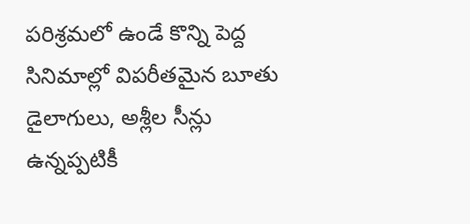పరిశ్రమలో ఉండే కొన్ని పెద్ద సినిమాల్లో విపరీతమైన బూతు డైలాగులు, అశ్లీల సీన్లు ఉన్నప్పటికీ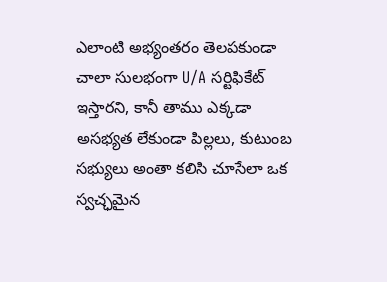ఎలాంటి అభ్యంతరం తెలపకుండా చాలా సులభంగా U/A సర్టిఫికేట్ ఇస్తారని, కానీ తాము ఎక్కడా అసభ్యత లేకుండా పిల్లలు, కుటుంబ సభ్యులు అంతా కలిసి చూసేలా ఒక స్వచ్ఛమైన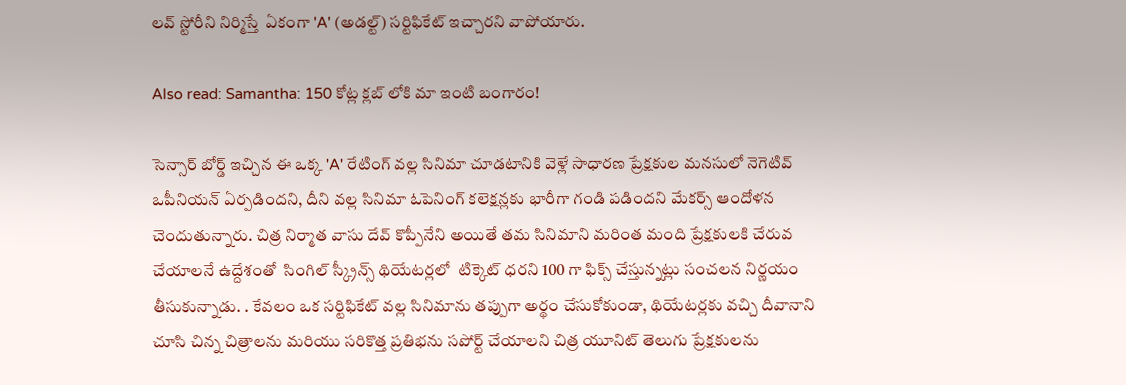లవ్ స్టోరీని నిర్మిస్తే  ఏకంగా 'A' (అడల్ట్) సర్టిఫికేట్ ఇచ్చారని వాపోయారు.

Also read: Samantha: 150 కోట్ల క్లబ్ లోకి మా ఇంటి బంగారం!

సెన్సార్ బోర్డ్ ఇచ్చిన ఈ ఒక్క 'A' రేటింగ్ వల్ల సినిమా చూడటానికి వెళ్లే సాధారణ ప్రేక్షకుల మనసులో నెగెటివ్ ఒపీనియన్ ఏర్పడిందని, దీని వల్ల సినిమా ఓపెనింగ్ కలెక్షన్లకు భారీగా గండి పడిందని మేకర్స్ ఆందోళన చెందుతున్నారు. చిత్ర నిర్మాత వాసు దేవ్ కొప్పీనేని అయితే తమ సినిమాని మరింత మంది ప్రేక్షకులకి చేరువ చేయాలనే ఉద్దేశంతో  సింగిల్ స్క్రీన్స్ థియేటర్లలో  టిక్కెట్ ధరని 100 గా ఫిక్స్ చేస్తున్నట్లు సంచలన నిర్ణయం తీసుకున్నాడు. . కేవలం ఒక సర్టిఫికేట్ వల్ల సినిమాను తప్పుగా అర్థం చేసుకోకుండా, థియేటర్లకు వచ్చి దీవానాని   చూసి చిన్న చిత్రాలను మరియు సరికొత్త ప్రతిభను సపోర్ట్ చేయాలని చిత్ర యూనిట్ తెలుగు ప్రేక్షకులను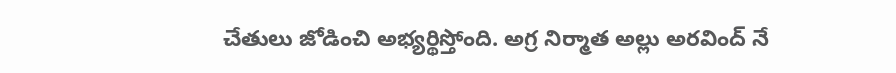చేతులు జోడించి అభ్యర్థిస్తోంది. అగ్ర నిర్మాత అల్లు అరవింద్ నే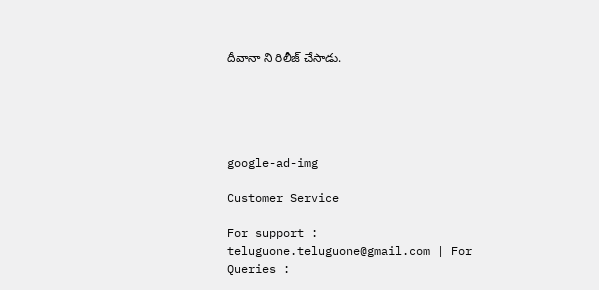దీవానా ని రిలీజ్ చేసాడు.





google-ad-img

Customer Service

For support : teluguone.teluguone@gmail.com | For Queries :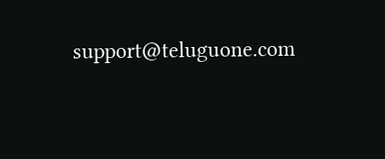support@teluguone.com